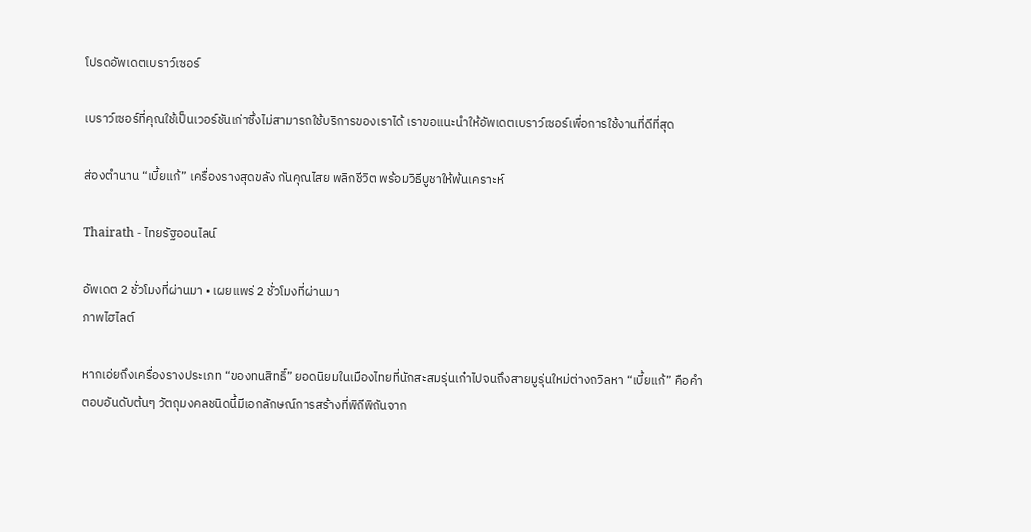โปรดอัพเดตเบราว์เซอร์

เบราว์เซอร์ที่คุณใช้เป็นเวอร์ชันเก่าซึ่งไม่สามารถใช้บริการของเราได้ เราขอแนะนำให้อัพเดตเบราว์เซอร์เพื่อการใช้งานที่ดีที่สุด

ส่องตำนาน “เบี้ยแก้” เครื่องรางสุดขลัง กันคุณไสย พลิกชีวิต พร้อมวิธีบูชาให้พ้นเคราะห์

Thairath - ไทยรัฐออนไลน์

อัพเดต 2 ชั่วโมงที่ผ่านมา • เผยแพร่ 2 ชั่วโมงที่ผ่านมา
ภาพไฮไลต์

หากเอ่ยถึงเครื่องรางประเภท “ของทนสิทธิ์” ยอดนิยมในเมืองไทยที่นักสะสมรุ่นเก๋าไปจนถึงสายมูรุ่นใหม่ต่างถวิลหา “เบี้ยแก้” คือคำตอบอันดับต้นๆ วัตถุมงคลชนิดนี้มีเอกลักษณ์การสร้างที่พิถีพิถันจาก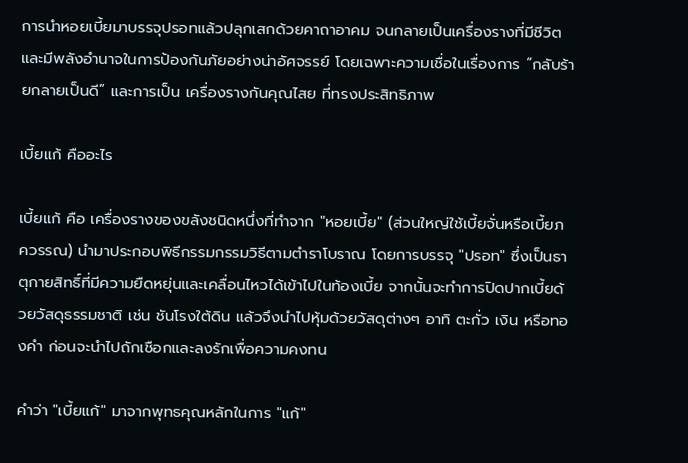การนำหอยเบี้ยมาบรรจุปรอทแล้วปลุกเสกด้วยคาถาอาคม จนกลายเป็นเครื่องรางที่มีชีวิตและมีพลังอำนาจในการป้องกันภัยอย่างน่าอัศจรรย์ โดยเฉพาะความเชื่อในเรื่องการ “กลับร้ายกลายเป็นดี” และการเป็น เครื่องรางกันคุณไสย ที่ทรงประสิทธิภาพ

เบี้ยแก้ คืออะไร

เบี้ยแก้ คือ เครื่องรางของขลังชนิดหนึ่งที่ทำจาก "หอยเบี้ย" (ส่วนใหญ่ใช้เบี้ยจั่นหรือเบี้ยภควรรณ) นำมาประกอบพิธีกรรมกรรมวิธีตามตำราโบราณ โดยการบรรจุ "ปรอท" ซึ่งเป็นธาตุกายสิทธิ์ที่มีความยืดหยุ่นและเคลื่อนไหวได้เข้าไปในท้องเบี้ย จากนั้นจะทำการปิดปากเบี้ยด้วยวัสดุธรรมชาติ เช่น ชันโรงใต้ดิน แล้วจึงนำไปหุ้มด้วยวัสดุต่างๆ อาทิ ตะกั่ว เงิน หรือทองคำ ก่อนจะนำไปถักเชือกและลงรักเพื่อความคงทน

คำว่า "เบี้ยแก้" มาจากพุทธคุณหลักในการ "แก้"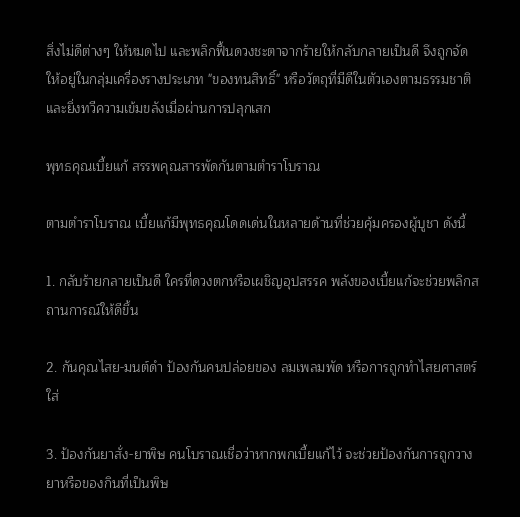สิ่งไม่ดีต่างๆ ให้หมดไป และพลิกฟื้นดวงชะตาจากร้ายให้กลับกลายเป็นดี จึงถูกจัดให้อยู่ในกลุ่มเครื่องรางประเภท "ของทนสิทธิ์" หรือวัตถุที่มีดีในตัวเองตามธรรมชาติและยิ่งทวีความเข้มขลังเมื่อผ่านการปลุกเสก

พุทธคุณเบี้ยแก้ สรรพคุณสารพัดกันตามตำราโบราณ

ตามตำราโบราณ เบี้ยแก้มีพุทธคุณโดดเด่นในหลายด้านที่ช่วยคุ้มครองผู้บูชา ดังนี้

1. กลับร้ายกลายเป็นดี ใครที่ดวงตกหรือเผชิญอุปสรรค พลังของเบี้ยแก้จะช่วยพลิกสถานการณ์ให้ดีขึ้น

2. กันคุณไสย-มนต์ดำ ป้องกันคนปล่อยของ ลมเพลมพัด หรือการถูกทำไสยศาสตร์ใส่

3. ป้องกันยาสั่ง-ยาพิษ คนโบราณเชื่อว่าหากพกเบี้ยแก้ไว้ จะช่วยป้องกันการถูกวางยาหรือของกินที่เป็นพิษ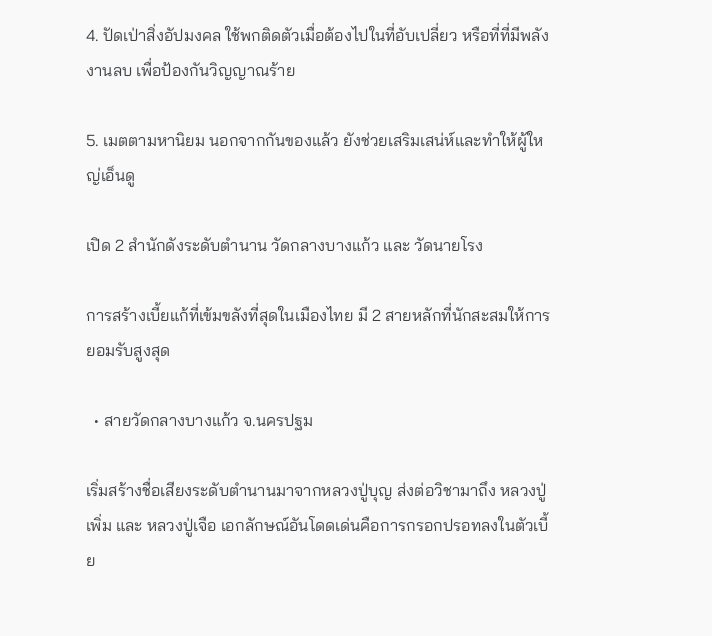4. ปัดเป่าสิ่งอัปมงคล ใช้พกติดตัวเมื่อต้องไปในที่อับเปลี่ยว หรือที่ที่มีพลังงานลบ เพื่อป้องกันวิญญาณร้าย

5. เมตตามหานิยม นอกจากกันของแล้ว ยังช่วยเสริมเสน่ห์และทำให้ผู้ใหญ่เอ็นดู

เปิด 2 สำนักดังระดับตำนาน วัดกลางบางแก้ว และ วัดนายโรง

การสร้างเบี้ยแก้ที่เข้มขลังที่สุดในเมืองไทย มี 2 สายหลักที่นักสะสมให้การยอมรับสูงสุด

  • สายวัดกลางบางแก้ว จ.นครปฐม

เริ่มสร้างชื่อเสียงระดับตำนานมาจากหลวงปู่บุญ ส่งต่อวิชามาถึง หลวงปู่เพิ่ม และ หลวงปู่เจือ เอกลักษณ์อันโดดเด่นคือการกรอกปรอทลงในตัวเบี้ย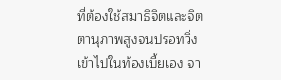ที่ต้องใช้สมาธิจิตและจิตตานุภาพสูงจนปรอทวิ่งเข้าไปในท้องเบี้ยเอง จา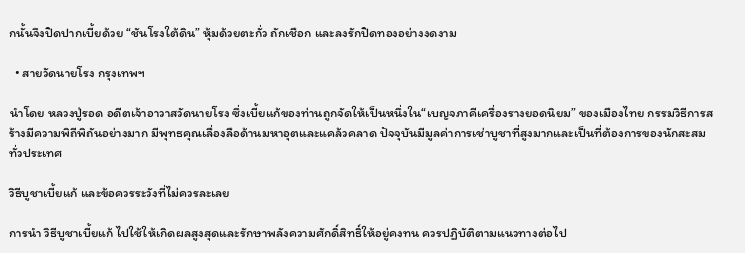กนั้นจึงปิดปากเบี้ยด้วย “ชันโรงใต้ดิน” หุ้มด้วยตะกั่ว ถักเชือก และลงรักปิดทองอย่างงดงาม

  • สายวัดนายโรง กรุงเทพฯ

นำโดย หลวงปู่รอด อดีตเจ้าอาวาสวัดนายโรง ซึ่งเบี้ยแก้ของท่านถูกจัดให้เป็นหนึ่งใน“เบญจภาคีเครื่องรางยอดนิยม” ของเมืองไทย กรรมวิธีการสร้างมีความพิถีพิถันอย่างมาก มีพุทธคุณเลื่องลือด้านมหาอุตและแคล้วคลาด ปัจจุบันมีมูลค่าการเช่าบูชาที่สูงมากและเป็นที่ต้องการของนักสะสมทั่วประเทศ

วิธีบูชาเบี้ยแก้ และข้อควรระวังที่ไม่ควรละเลย

การนำ วิธีบูชาเบี้ยแก้ ไปใช้ให้เกิดผลสูงสุดและรักษาพลังความศักดิ์สิทธิ์ให้อยู่คงทน ควรปฏิบัติตามแนวทางต่อไป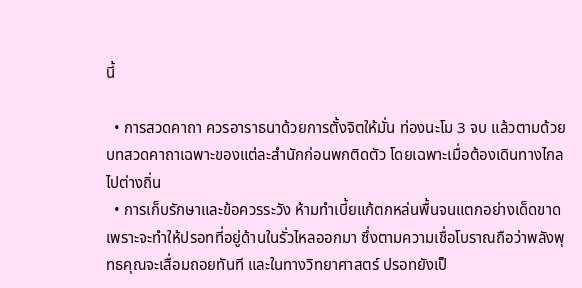นี้

  • การสวดคาถา ควรอาราธนาด้วยการตั้งจิตให้มั่น ท่องนะโม 3 จบ แล้วตามด้วยบทสวดคาถาเฉพาะของแต่ละสำนักก่อนพกติดตัว โดยเฉพาะเมื่อต้องเดินทางไกลไปต่างถิ่น
  • การเก็บรักษาและข้อควรระวัง ห้ามทำเบี้ยแก้ตกหล่นพื้นจนแตกอย่างเด็ดขาด เพราะจะทำให้ปรอทที่อยู่ด้านในรั่วไหลออกมา ซึ่งตามความเชื่อโบราณถือว่าพลังพุทธคุณจะเสื่อมถอยทันที และในทางวิทยาศาสตร์ ปรอทยังเป็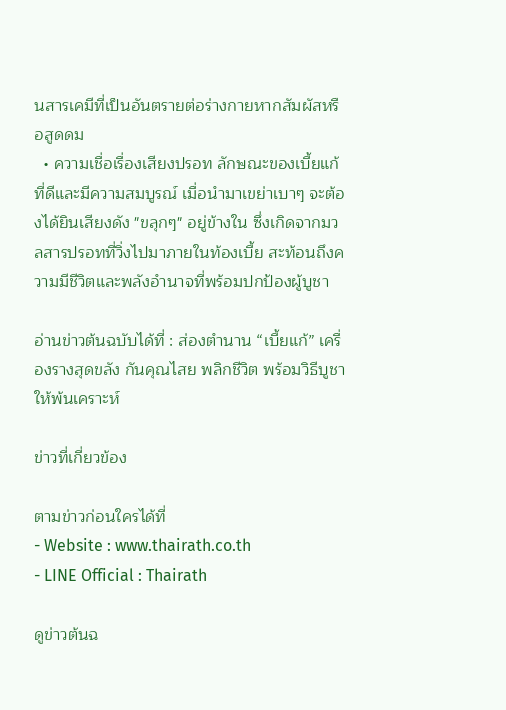นสารเคมีที่เป็นอันตรายต่อร่างกายหากสัมผัสหรือสูดดม
  • ความเชื่อเรื่องเสียงปรอท ลักษณะของเบี้ยแก้ที่ดีและมีความสมบูรณ์ เมื่อนำมาเขย่าเบาๆ จะต้องได้ยินเสียงดัง "ขลุกๆ" อยู่ข้างใน ซึ่งเกิดจากมวลสารปรอทที่วิ่งไปมาภายในท้องเบี้ย สะท้อนถึงความมีชีวิตและพลังอำนาจที่พร้อมปกป้องผู้บูชา

อ่านข่าวต้นฉบับได้ที่ : ส่องตำนาน “เบี้ยแก้” เครื่องรางสุดขลัง กันคุณไสย พลิกชีวิต พร้อมวิธีบูชาให้พ้นเคราะห์

ข่าวที่เกี่ยวข้อง

ตามข่าวก่อนใครได้ที่
- Website : www.thairath.co.th
- LINE Official : Thairath

ดูข่าวต้นฉ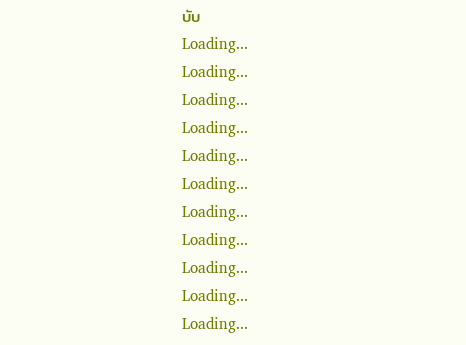บับ
Loading...
Loading...
Loading...
Loading...
Loading...
Loading...
Loading...
Loading...
Loading...
Loading...
Loading...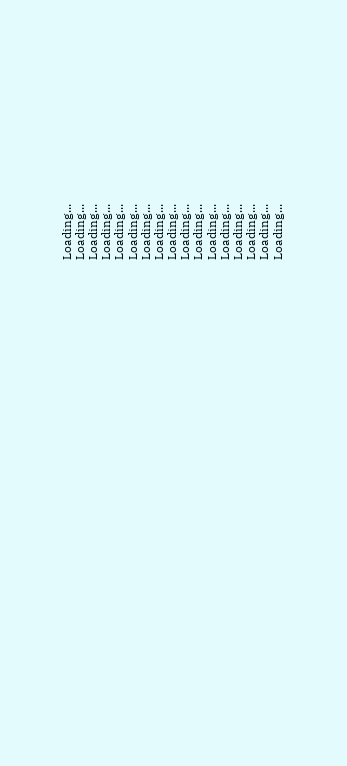Loading...
Loading...
Loading...
Loading...
Loading...
Loading...
Loading...
Loading...
Loading...
Loading...
Loading...
Loading...
Loading...
Loading...
Loading...
Loading...
Loading...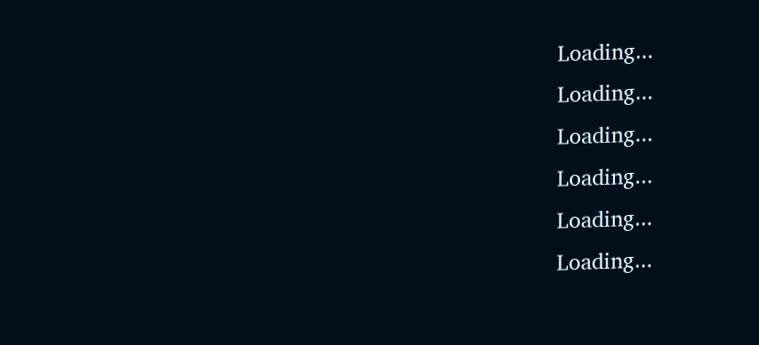Loading...
Loading...
Loading...
Loading...
Loading...
Loading...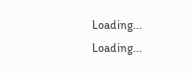Loading...
Loading...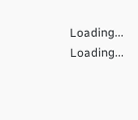Loading...
Loading...